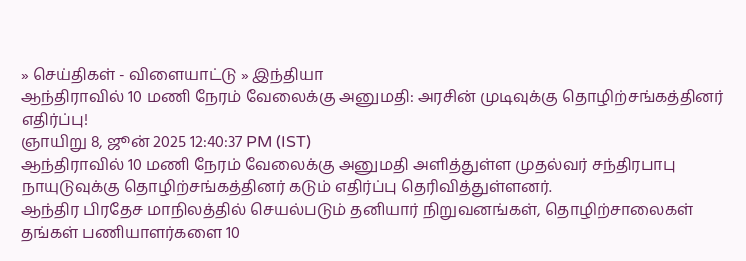» செய்திகள் - விளையாட்டு » இந்தியா
ஆந்திராவில் 10 மணி நேரம் வேலைக்கு அனுமதி: அரசின் முடிவுக்கு தொழிற்சங்கத்தினர் எதிர்ப்பு!
ஞாயிறு 8, ஜூன் 2025 12:40:37 PM (IST)
ஆந்திராவில் 10 மணி நேரம் வேலைக்கு அனுமதி அளித்துள்ள முதல்வர் சந்திரபாபு நாயுடுவுக்கு தொழிற்சங்கத்தினர் கடும் எதிர்ப்பு தெரிவித்துள்ளனர்.
ஆந்திர பிரதேச மாநிலத்தில் செயல்படும் தனியார் நிறுவனங்கள், தொழிற்சாலைகள் தங்கள் பணியாளர்களை 10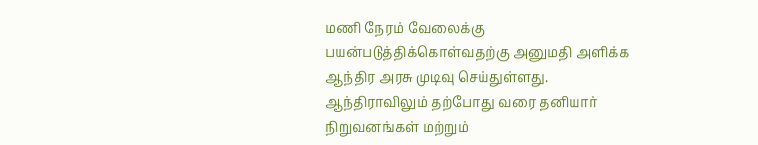மணி நேரம் வேலைக்கு பயன்படுத்திக்கொள்வதற்கு அனுமதி அளிக்க ஆந்திர அரசு முடிவு செய்துள்ளது. ஆந்திராவிலும் தற்போது வரை தனியார் நிறுவனங்கள் மற்றும்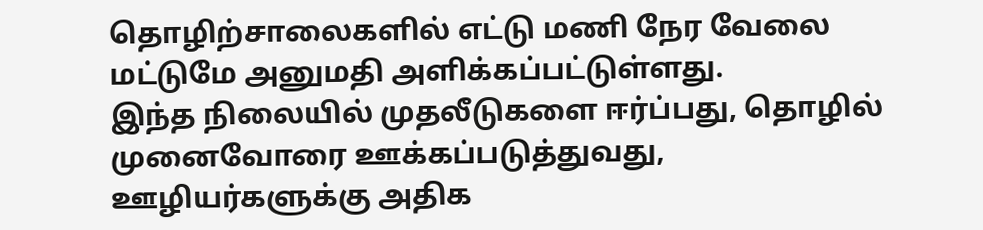தொழிற்சாலைகளில் எட்டு மணி நேர வேலை மட்டுமே அனுமதி அளிக்கப்பட்டுள்ளது.
இந்த நிலையில் முதலீடுகளை ஈர்ப்பது, தொழில் முனைவோரை ஊக்கப்படுத்துவது, ஊழியர்களுக்கு அதிக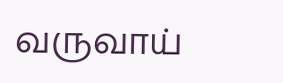வருவாய்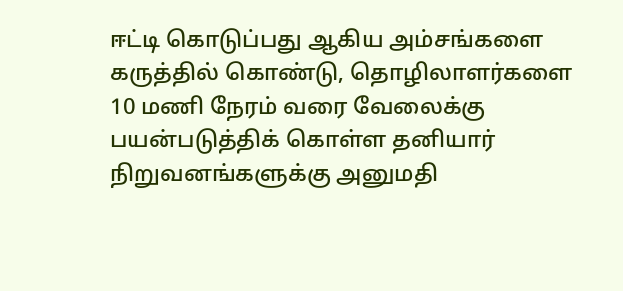ஈட்டி கொடுப்பது ஆகிய அம்சங்களை கருத்தில் கொண்டு, தொழிலாளர்களை 10 மணி நேரம் வரை வேலைக்கு பயன்படுத்திக் கொள்ள தனியார் நிறுவனங்களுக்கு அனுமதி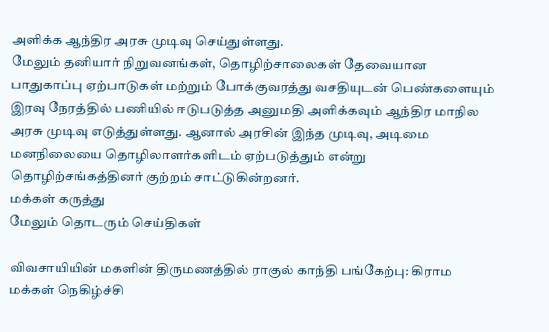அளிக்க ஆந்திர அரசு முடிவு செய்துள்ளது.
மேலும் தனியார் நிறுவனங்கள், தொழிற்சாலைகள் தேவையான பாதுகாப்பு ஏற்பாடுகள் மற்றும் போக்குவரத்து வசதியுடன் பெண்களையும் இரவு நேரத்தில் பணியில் ஈடுபடுத்த அனுமதி அளிக்கவும் ஆந்திர மாநில அரசு முடிவு எடுத்துள்ளது. ஆனால் அரசின் இந்த முடிவு, அடிமை மனநிலையை தொழிலாளர்களிடம் ஏற்படுத்தும் என்று தொழிற்சங்கத்தினர் குற்றம் சாட்டுகின்றனர்.
மக்கள் கருத்து
மேலும் தொடரும் செய்திகள்

விவசாயியின் மகளின் திருமணத்தில் ராகுல் காந்தி பங்கேற்பு: கிராம மக்கள் நெகிழ்ச்சி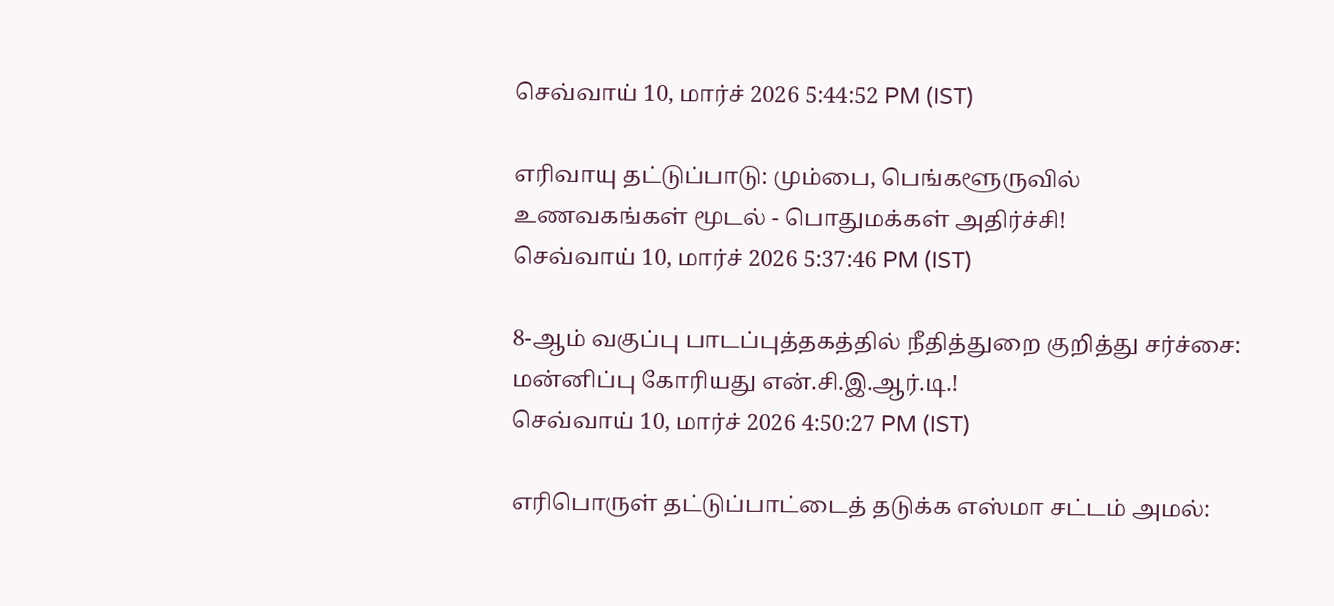செவ்வாய் 10, மார்ச் 2026 5:44:52 PM (IST)

எரிவாயு தட்டுப்பாடு: மும்பை, பெங்களூருவில் உணவகங்கள் மூடல் - பொதுமக்கள் அதிர்ச்சி!
செவ்வாய் 10, மார்ச் 2026 5:37:46 PM (IST)

8-ஆம் வகுப்பு பாடப்புத்தகத்தில் நீதித்துறை குறித்து சர்ச்சை: மன்னிப்பு கோரியது என்.சி.இ.ஆர்.டி.!
செவ்வாய் 10, மார்ச் 2026 4:50:27 PM (IST)

எரிபொருள் தட்டுப்பாட்டைத் தடுக்க எஸ்மா சட்டம் அமல்: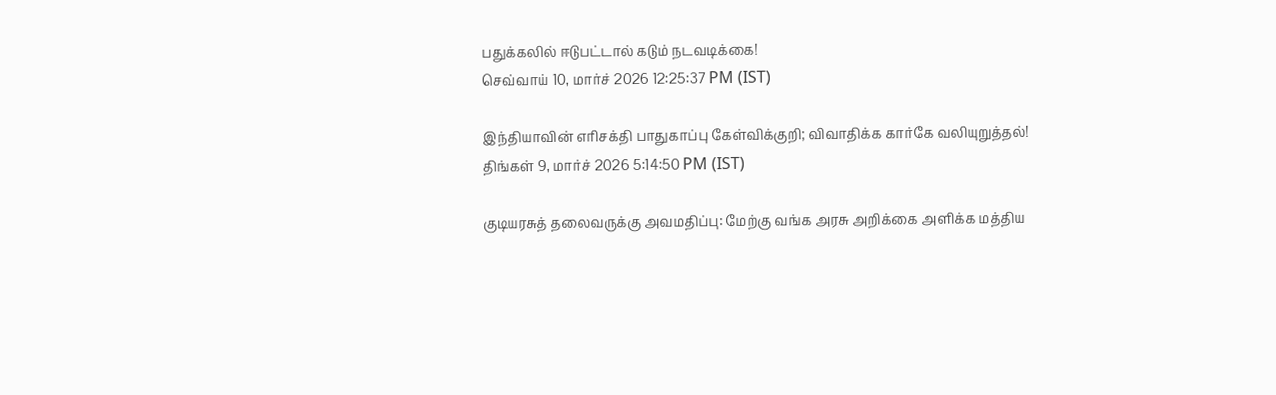பதுக்கலில் ஈடுபட்டால் கடும் நடவடிக்கை!
செவ்வாய் 10, மார்ச் 2026 12:25:37 PM (IST)

இந்தியாவின் எரிசக்தி பாதுகாப்பு கேள்விக்குறி; விவாதிக்க கார்கே வலியுறுத்தல்!
திங்கள் 9, மார்ச் 2026 5:14:50 PM (IST)

குடியரசுத் தலைவருக்கு அவமதிப்பு: மேற்கு வங்க அரசு அறிக்கை அளிக்க மத்திய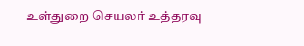உள்துறை செயலர் உத்தரவு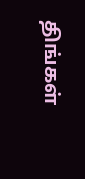திங்கள்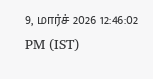9, மார்ச் 2026 12:46:02 PM (IST)